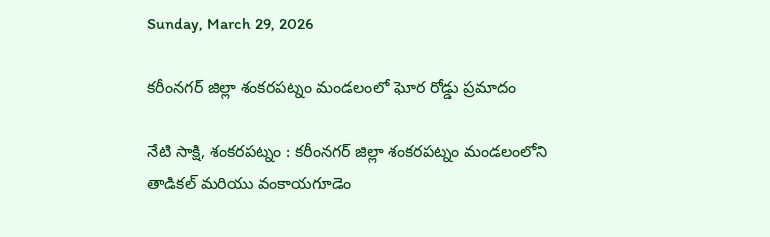Sunday, March 29, 2026

కరీంనగర్ జిల్లా శంకరపట్నం మండలంలో ఘోర రోడ్డు ప్రమాదం

నేటి సాక్షి, శంకరపట్నం : కరీంనగర్ జిల్లా శంకరపట్నం మండలంలోని తాడికల్ మరియు వంకాయగూడెం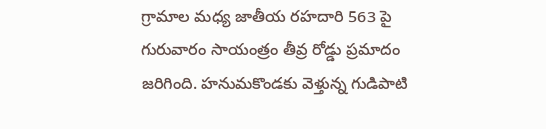గ్రామాల మధ్య జాతీయ రహదారి 563 పై గురువారం సాయంత్రం తీవ్ర రోడ్డు ప్రమాదం జరిగింది. హనుమకొండకు వెళ్తున్న గుడిపాటి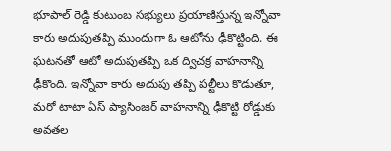భూపాల్ రెడ్డి కుటుంబ సభ్యులు ప్రయాణిస్తున్న ఇన్నోవా కారు అదుపుతప్పి ముందుగా ఓ ఆటోను ఢీకొట్టింది. ఈ ఘటనతో ఆటో అదుపుతప్పి ఒక ద్విచక్ర వాహనాన్ని ఢీకొంది. ఇన్నోవా కారు అదుపు తప్పి పల్టీలు కొడుతూ, మరో టాటా ఏస్ ప్యాసింజర్ వాహనాన్ని ఢీకొట్టి రోడ్డుకు అవతల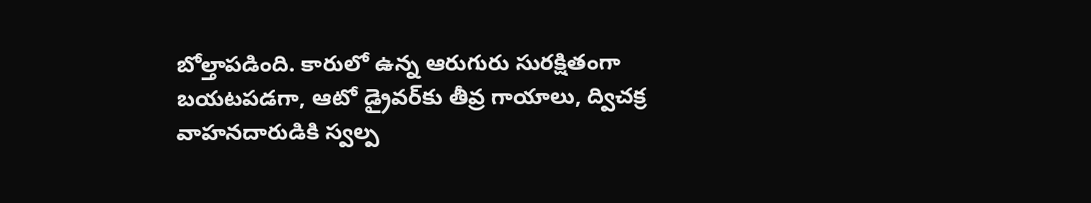బోల్తాపడింది. కారులో ఉన్న ఆరుగురు సురక్షితంగా బయటపడగా, ఆటో డ్రైవర్‌కు తీవ్ర గాయాలు, ద్విచక్ర వాహనదారుడికి స్వల్ప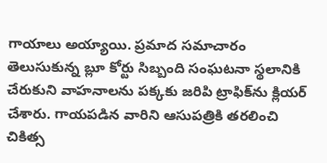గాయాలు అయ్యాయి. ప్రమాద సమాచారం తెలుసుకున్న బ్లూ కోర్టు సిబ్బంది సంఘటనా స్థలానికి చేరుకుని వాహనాలను పక్కకు జరిపి ట్రాఫిక్‌ను క్లియర్ చేశారు. గాయపడిన వారిని ఆసుపత్రికి తరలించి చికిత్స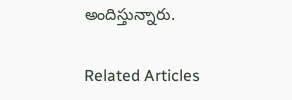అందిస్తున్నారు.

Related Articles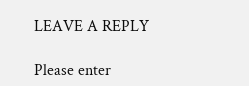LEAVE A REPLY

Please enter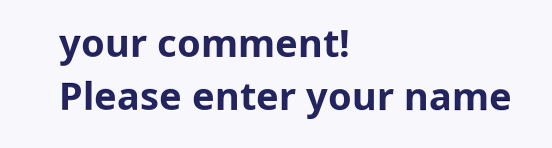your comment!
Please enter your name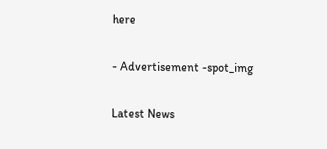here

- Advertisement -spot_img

Latest News